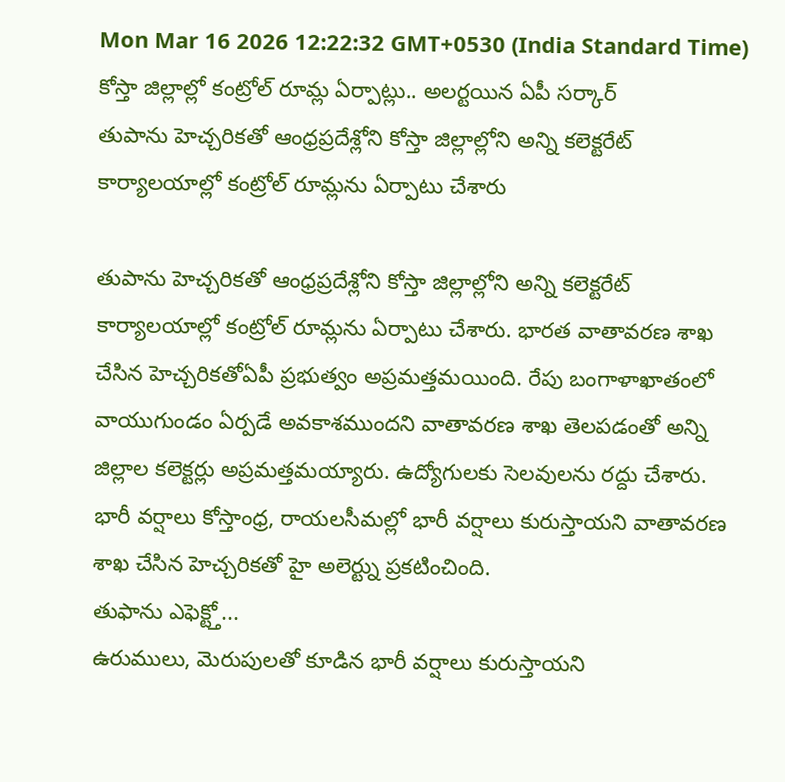Mon Mar 16 2026 12:22:32 GMT+0530 (India Standard Time)
కోస్తా జిల్లాల్లో కంట్రోల్ రూమ్ల ఏర్పాట్లు.. అలర్టయిన ఏపీ సర్కార్
తుపాను హెచ్చరికతో ఆంధ్రప్రదేశ్లోని కోస్తా జిల్లాల్లోని అన్ని కలెక్టరేట్ కార్యాలయాల్లో కంట్రోల్ రూమ్లను ఏర్పాటు చేశారు

తుపాను హెచ్చరికతో ఆంధ్రప్రదేశ్లోని కోస్తా జిల్లాల్లోని అన్ని కలెక్టరేట్ కార్యాలయాల్లో కంట్రోల్ రూమ్లను ఏర్పాటు చేశారు. భారత వాతావరణ శాఖ చేసిన హెచ్చరికతోఏపీ ప్రభుత్వం అప్రమత్తమయింది. రేపు బంగాళాఖాతంలో వాయుగుండం ఏర్పడే అవకాశముందని వాతావరణ శాఖ తెలపడంతో అన్ని జిల్లాల కలెక్టర్లు అప్రమత్తమయ్యారు. ఉద్యోగులకు సెలవులను రద్దు చేశారు. భారీ వర్షాలు కోస్తాంధ్ర, రాయలసీమల్లో భారీ వర్షాలు కురుస్తాయని వాతావరణ శాఖ చేసిన హెచ్చరికతో హై అలెర్ట్ను ప్రకటించింది.
తుఫాను ఎఫెక్ట్తో...
ఉరుములు, మెరుపులతో కూడిన భారీ వర్షాలు కురుస్తాయని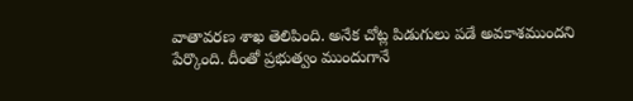వాతావరణ శాఖ తెలిపింది. అనేక చోట్ల పిడుగులు పడే అవకాశముందని పేర్కొంది. దీంతో ప్రభుత్వం ముందుగానే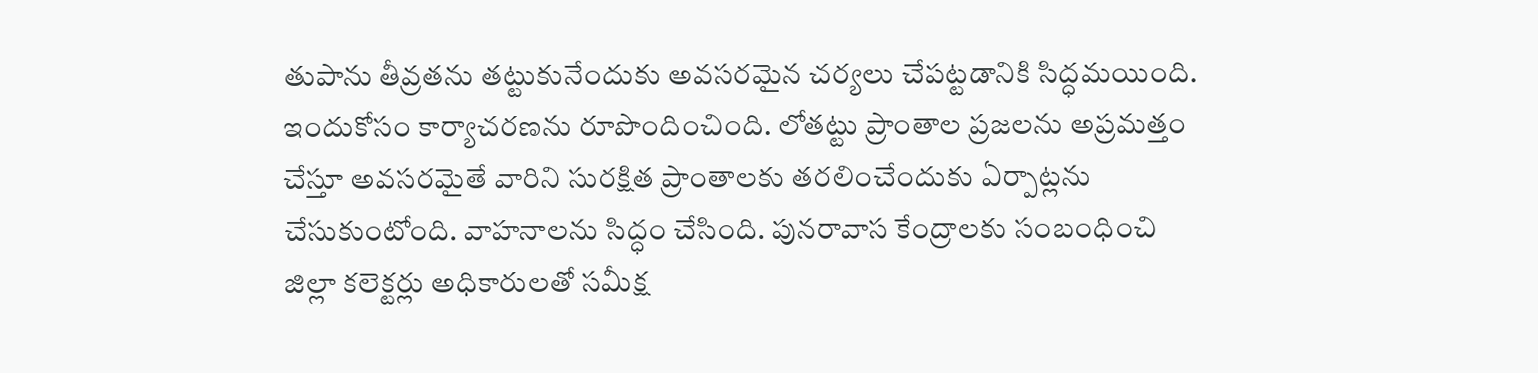తుపాను తీవ్రతను తట్టుకునేందుకు అవసరమైన చర్యలు చేపట్టడానికి సిద్ధమయింది. ఇందుకోసం కార్యాచరణను రూపొందించింది. లోతట్టు ప్రాంతాల ప్రజలను అప్రమత్తం చేస్తూ అవసరమైతే వారిని సురక్షిత ప్రాంతాలకు తరలించేందుకు ఏర్పాట్లను చేసుకుంటోంది. వాహనాలను సిద్ధం చేసింది. పునరావాస కేంద్రాలకు సంబంధించి జిల్లా కలెక్టర్లు అధికారులతో సమీక్ష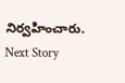నిర్వహించారు.
Next Story